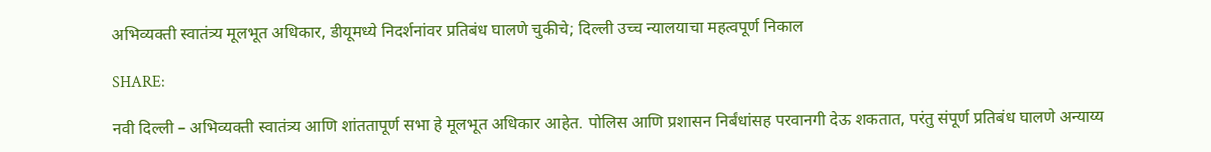अभिव्यक्ती स्वातंत्र्य मूलभूत अधिकार, डीयूमध्ये निदर्शनांवर प्रतिबंध घालणे चुकीचे; दिल्ली उच्च न्यालयाचा महत्वपूर्ण निकाल

SHARE:

नवी दिल्ली – अभिव्यक्ती स्वातंत्र्य आणि शांततापूर्ण सभा हे मूलभूत अधिकार आहेत. पोलिस आणि प्रशासन निर्बंधांसह परवानगी देऊ शकतात, परंतु संपूर्ण प्रतिबंध घालणे अन्याय्य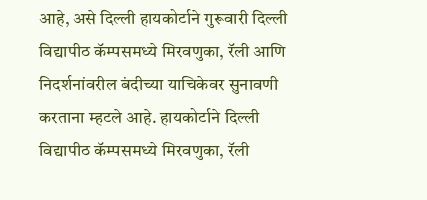आहे, असे दिल्ली हायकोर्टाने गुरूवारी दिल्ली विद्यापीठ कॅम्पसमध्ये मिरवणुका, रॅली आणि निदर्शनांवरील बंदीच्या याचिकेवर सुनावणी करताना म्हटले आहे. हायकोर्टाने दिल्ली विद्यापीठ कॅम्पसमध्ये मिरवणुका, रॅली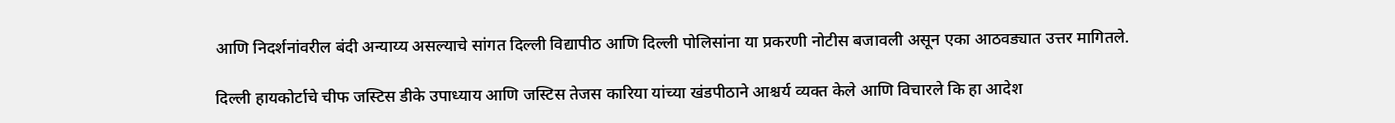आणि निदर्शनांवरील बंदी अन्याय्य असल्याचे सांगत दिल्ली विद्यापीठ आणि दिल्ली पोलिसांना या प्रकरणी नोटीस बजावली असून एका आठवड्यात उत्तर मागितले.

दिल्ली हायकोर्टाचे चीफ जस्टिस डीके उपाध्याय आणि जस्टिस तेजस कारिया यांच्या खंडपीठाने आश्चर्य व्यक्त केले आणि विचारले कि हा आदेश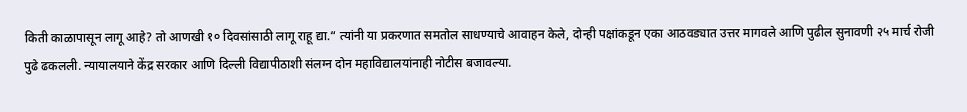किती काळापासून लागू आहे? तो आणखी १० दिवसांसाठी लागू राहू द्या.“ त्यांनी या प्रकरणात समतोल साधण्याचे आवाहन केले, दोन्ही पक्षांकडून एका आठवड्यात उत्तर मागवले आणि पुढील सुनावणी २५ मार्च रोजी पुढे ढकलली. न्यायालयाने केंद्र सरकार आणि दिल्ली विद्यापीठाशी संलग्न दोन महाविद्यालयांनाही नोटीस बजावल्या.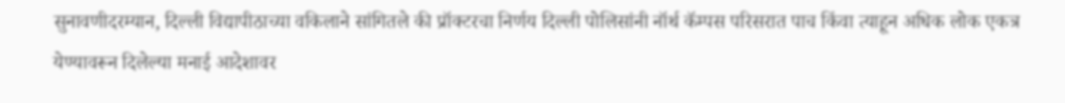सुनावणीदरम्यान, दिल्ली विद्यापीठाच्या वकिलाने सांगितले की प्रॉक्टरचा निर्णय दिल्ली पोलिसांनी नॉर्थ कॅम्पस परिसरात पाच किंवा त्याहून अधिक लोक एकत्र येण्यावरून दिलेल्या मनाई आदेशावर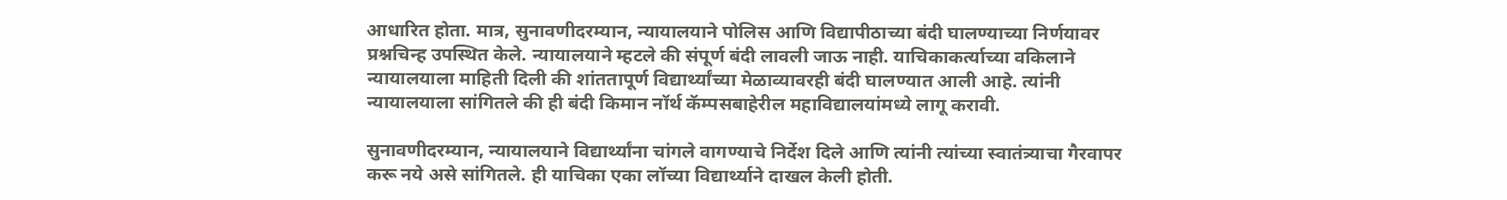आधारित होता. मात्र, सुनावणीदरम्यान, न्यायालयाने पोलिस आणि विद्यापीठाच्या बंदी घालण्याच्या निर्णयावर प्रश्नचिन्ह उपस्थित केले. न्यायालयाने म्हटले की संपूर्ण बंदी लावली जाऊ नाही. याचिकाकर्त्याच्या वकिलाने न्यायालयाला माहिती दिली की शांततापूर्ण विद्यार्थ्यांच्या मेळाव्यावरही बंदी घालण्यात आली आहे. त्यांनी न्यायालयाला सांगितले की ही बंदी किमान नॉर्थ कॅम्पसबाहेरील महाविद्यालयांमध्ये लागू करावी.

सुनावणीदरम्यान, न्यायालयाने विद्यार्थ्यांना चांगले वागण्याचे निर्देश दिले आणि त्यांनी त्यांच्या स्वातंत्र्याचा गैरवापर करू नये असे सांगितले. ही याचिका एका लॉच्या विद्यार्थ्याने दाखल केली होती.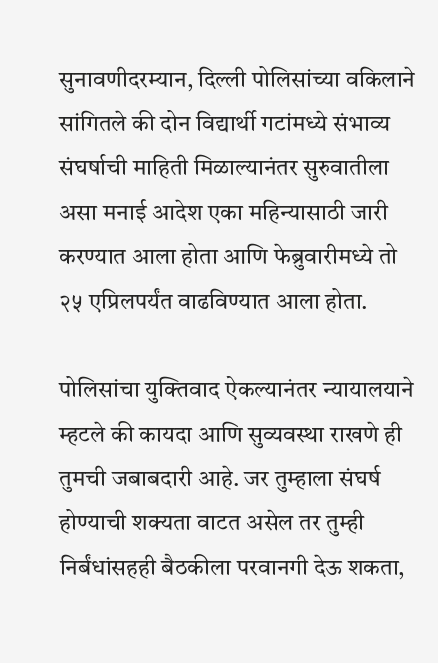सुनावणीदरम्यान, दिल्ली पोलिसांच्या वकिलाने सांगितले की दोन विद्यार्थी गटांमध्ये संभाव्य संघर्षाची माहिती मिळाल्यानंतर सुरुवातीला असा मनाई आदेश एका महिन्यासाठी जारी करण्यात आला होता आणि फेब्रुवारीमध्ये तो २५ एप्रिलपर्यंत वाढविण्यात आला होता.

पोलिसांचा युक्तिवाद ऐकल्यानंतर न्यायालयाने म्हटले की कायदा आणि सुव्यवस्था राखणे ही तुमची जबाबदारी आहे. जर तुम्हाला संघर्ष होण्याची शक्यता वाटत असेल तर तुम्ही निर्बंधांसहही बैठकीला परवानगी देऊ शकता,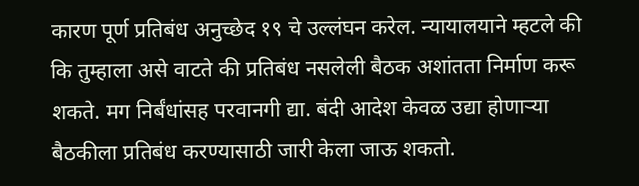कारण पूर्ण प्रतिबंध अनुच्छेद १९ चे उल्लंघन करेल. न्यायालयाने म्हटले की कि तुम्हाला असे वाटते की प्रतिबंध नसलेली बैठक अशांतता निर्माण करू शकते. मग निर्बंधांसह परवानगी द्या. बंदी आदेश केवळ उद्या होणाऱ्या बैठकीला प्रतिबंध करण्यासाठी जारी केला जाऊ शकतो.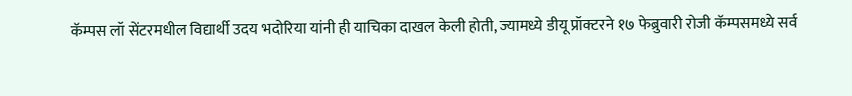कॅम्पस लॉ सेंटरमधील विद्यार्थी उदय भदोरिया यांनी ही याचिका दाखल केली होती, ज्यामध्ये डीयू प्रॉक्टरने १७ फेब्रुवारी रोजी कॅम्पसमध्ये सर्व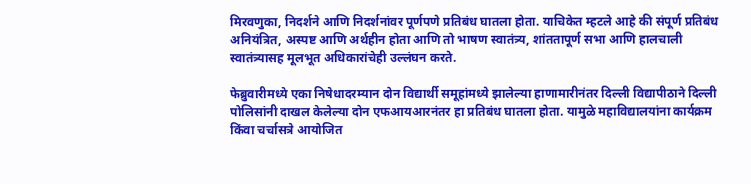मिरवणुका, निदर्शने आणि निदर्शनांवर पूर्णपणे प्रतिबंध घातला होता. याचिकेत म्हटले आहे की संपूर्ण प्रतिबंध अनियंत्रित, अस्पष्ट आणि अर्थहीन होता आणि तो भाषण स्वातंत्र्य, शांततापूर्ण सभा आणि हालचाली स्वातंत्र्यासह मूलभूत अधिकारांचेही उल्लंघन करते.

फेब्रुवारीमध्ये एका निषेधादरम्यान दोन विद्यार्थी समूहांमध्ये झालेल्या हाणामारीनंतर दिल्ली विद्यापीठाने दिल्ली पोलिसांनी दाखल केलेल्या दोन एफआयआरनंतर हा प्रतिबंध घातला होता. यामुळे महाविद्यालयांना कार्यक्रम किंवा चर्चासत्रे आयोजित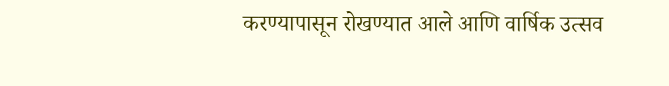करण्यापासून रोखण्यात आले आणि वार्षिक उत्सव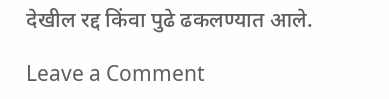देखील रद्द किंवा पुढे ढकलण्यात आले.

Leave a Comment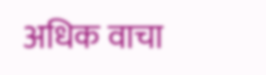अधिक वाचा